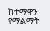ከተማዋን የማልማት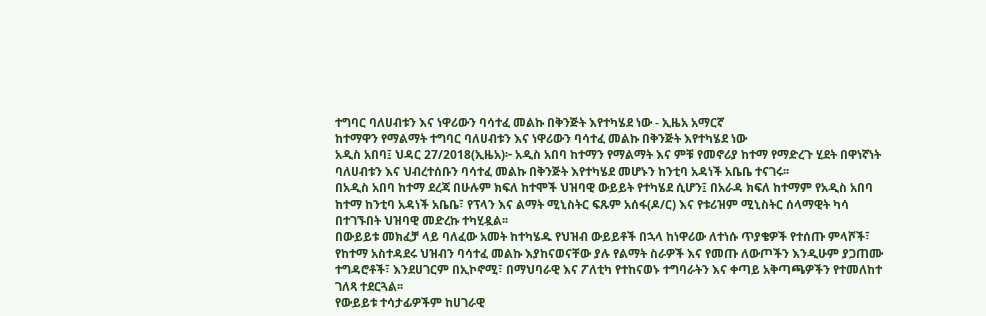ተግባር ባለሀብቱን እና ነዋሪውን ባሳተፈ መልኩ በቅንጅት እየተካሄደ ነው - ኢዜአ አማርኛ
ከተማዋን የማልማት ተግባር ባለሀብቱን እና ነዋሪውን ባሳተፈ መልኩ በቅንጅት እየተካሄደ ነው
አዲስ አበባ፤ ህዳር 27/2018(ኢዜአ)፦ አዲስ አበባ ከተማን የማልማት እና ምቹ የመኖሪያ ከተማ የማድረጉ ሂደት በዋነኛነት ባለሀብቱን እና ህብረተሰቡን ባሳተፈ መልኩ በቅንጅት እየተካሄደ መሆኑን ከንቲባ አዳነች አቤቤ ተናገሩ፡፡
በአዲስ አበባ ከተማ ደረጃ በሁሉም ክፍለ ከተሞች ህዝባዊ ውይይት የተካሄደ ሲሆን፤ በአራዳ ክፍለ ከተማም የአዲስ አበባ ከተማ ከንቲባ አዳነች አቤቤ፣ የፕላን እና ልማት ሚኒስትር ፍጹም አሰፋ(ዶ/ር) እና የቱሪዝም ሚኒስትር ሰላማዊት ካሳ በተገኙበት ህዝባዊ መድረኩ ተካሂዷል፡፡
በውይይቱ መክፈቻ ላይ ባለፈው አመት ከተካሄዱ የህዝብ ውይይቶች በኋላ ከነዋሪው ለተነሱ ጥያቄዎች የተሰጡ ምላሾች፣ የከተማ አስተዳደሩ ህዝብን ባሳተፈ መልኩ እያከናወናቸው ያሉ የልማት ስራዎች እና የመጡ ለውጦችን እንዲሁም ያጋጠሙ ተግዳሮቶች፣ እንደሀገርም በኢኮኖሚ፣ በማህባራዊ እና ፖለቲካ የተከናወኑ ተግባራትን እና ቀጣይ አቅጣጫዎችን የተመለከተ ገለጻ ተደርጓል፡፡
የውይይቱ ተሳታፊዎችም ከሀገራዊ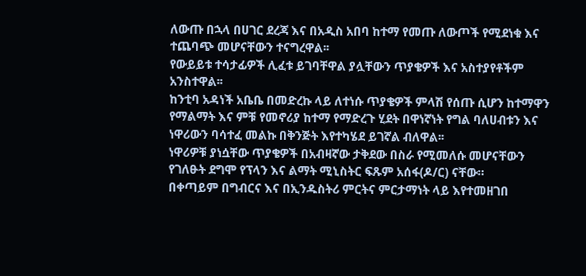ለውጡ በኋላ በሀገር ደረጃ እና በአዲስ አበባ ከተማ የመጡ ለውጦች የሚደነቁ እና ተጨባጭ መሆናቸውን ተናግረዋል፡፡
የውይይቱ ተሳታፊዎች ሊፈቱ ይገባቸዋል ያሏቸውን ጥያቄዎች እና አስተያየቶችም አንስተዋል፡፡
ከንቲባ አዳነች አቤቤ በመድረኩ ላይ ለተነሱ ጥያቄዎች ምላሽ የሰጡ ሲሆን ከተማዋን የማልማት እና ምቹ የመኖሪያ ከተማ የማድረጉ ሂደት በዋነኛነት የግል ባለሀብቱን እና ነዋሪውን ባሳተፈ መልኩ በቅንጅት እየተካሄደ ይገኛል ብለዋል፡፡
ነዋሪዎቹ ያነሷቸው ጥያቄዎች በአብዛኛው ታቅደው በስራ የሚመለሱ መሆናቸውን የገለፁት ደግሞ የፕላን እና ልማት ሚኒስትር ፍጹም አሰፋ(ዶ/ር) ናቸው።
በቀጣይም በግብርና እና በኢንዱስትሪ ምርትና ምርታማነት ላይ እየተመዘገበ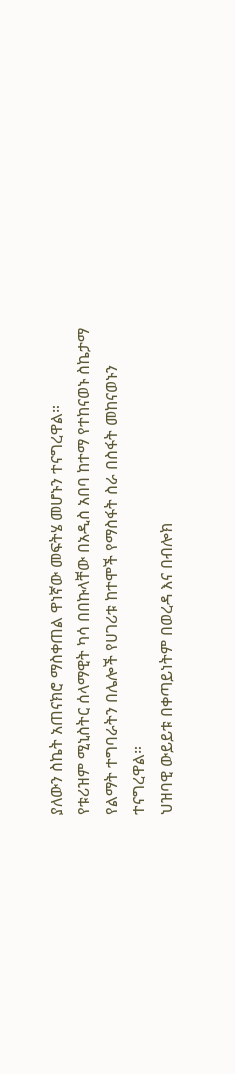ያለውን ስኬት አጠናክሮ ማስቀጠል ዋነኛው መፍትሄ መሆኑን ተናግረዋል።
የቱሪዝም ሚኒስትር ሰላማዊት ካሳ በበኩላቸው በአዲስ አበባ ከተማ የተከናወኑ ስኬታማ የልማት ተግባራትን በሌሎች የሀገሪቱ ከተሞች የማስፋት ስራ በስፋት መከናወኑን ተናግረዋል።
ህዝባዊ ውይይቱ በቀጣይነትም በወረዳ እና በብሎክ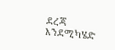ደረጃ እንደሚካሄድ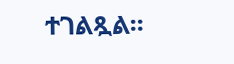ተገልጿል፡፡